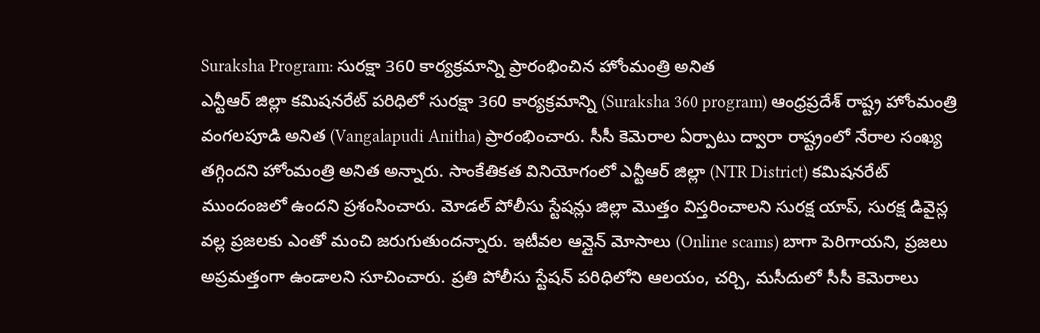Suraksha Program: సురక్షా 360 కార్యక్రమాన్ని ప్రారంభించిన హోంమంత్రి అనిత
ఎన్టీఆర్ జిల్లా కమిషనరేట్ పరిధిలో సురక్షా 360 కార్యక్రమాన్ని (Suraksha 360 program) ఆంధ్రప్రదేశ్ రాష్ట్ర హోంమంత్రి వంగలపూడి అనిత (Vangalapudi Anitha) ప్రారంభించారు. సీసీ కెమెరాల ఏర్పాటు ద్వారా రాష్ట్రంలో నేరాల సంఖ్య తగ్గిందని హోంమంత్రి అనిత అన్నారు. సాంకేతికత వినియోగంలో ఎన్టీఆర్ జిల్లా (NTR District) కమిషనరేట్ ముందంజలో ఉందని ప్రశంసించారు. మోడల్ పోలీసు స్టేషన్లు జిల్లా మొత్తం విస్తరించాలని సురక్ష యాప్, సురక్ష డివైస్ల వల్ల ప్రజలకు ఎంతో మంచి జరుగుతుందన్నారు. ఇటీవల ఆన్లైన్ మోసాలు (Online scams) బాగా పెరిగాయని, ప్రజలు అప్రమత్తంగా ఉండాలని సూచించారు. ప్రతి పోలీసు స్టేషన్ పరిధిలోని ఆలయం, చర్చి, మసీదులో సీసీ కెమెరాలు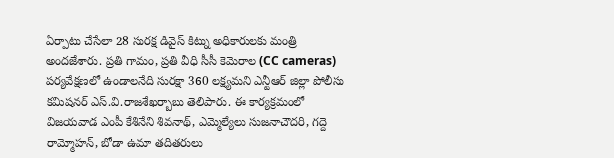ఏర్పాటు చేసేలా 28 సురక్ష డివైస్ కిట్ను అధికారులకు మంత్రి అందజేశారు. ప్రతి గామం, ప్రతి వీధి సీసీ కెమెరాల (CC cameras) పర్యవేక్షణలో ఉండాలనేది సురక్షా 360 లక్ష్యమని ఎన్టీఆర్ జిల్లా పోలీసు కమిషనర్ ఎస్.వి.రాజశేఖర్బాబు తెలిపారు. ఈ కార్యక్రమంలో విజయవాడ ఎంపీ కేశినేని శివనాథ్, ఎమ్మెల్యేలు సుజనాచౌదరి, గద్దె రామ్మోహన్, బోడా ఉమా తదితరులు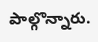పాల్గొన్నారు.